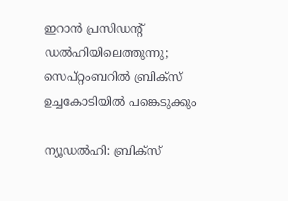ഇറാൻ പ്രസിഡന്റ് ഡൽഹിയിലെത്തുന്നു; സെപ്റ്റംബറിൽ ബ്രിക്സ് ഉച്ചകോടിയിൽ പങ്കെടുക്കും

ന്യൂഡൽഹി: ബ്രിക്സ്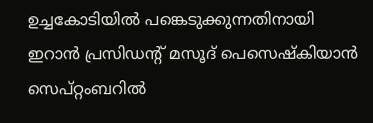ഉച്ചകോടിയിൽ പങ്കെടുക്കുന്നതിനായി ഇറാൻ പ്രസിഡന്റ് മസൂദ് പെസെഷ്കിയാൻ സെപ്റ്റംബറിൽ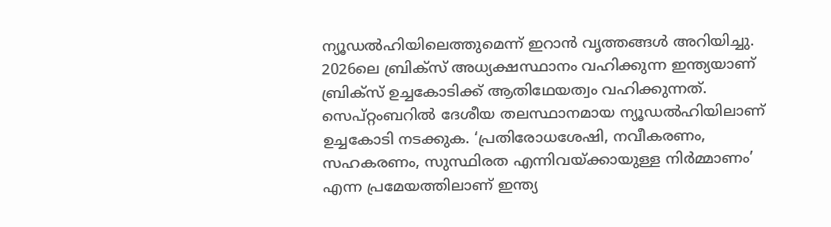ന്യൂഡൽഹിയിലെത്തുമെന്ന് ഇറാൻ വൃത്തങ്ങൾ അറിയിച്ചു. 2026ലെ ബ്രിക്സ് അധ്യക്ഷസ്ഥാനം വഹിക്കുന്ന ഇന്ത്യയാണ് ബ്രിക്സ് ഉച്ചകോടിക്ക് ആതിഥേയത്വം വഹിക്കുന്നത്. സെപ്റ്റംബറിൽ ദേശീയ തലസ്ഥാനമായ ന്യൂഡൽഹിയിലാണ് ഉച്ചകോടി നടക്കുക. ‘പ്രതിരോധശേഷി, നവീകരണം, സഹകരണം, സുസ്ഥിരത എന്നിവയ്‌ക്കായുള്ള നിർമ്മാണം’ എന്ന പ്രമേയത്തിലാണ് ഇന്ത്യ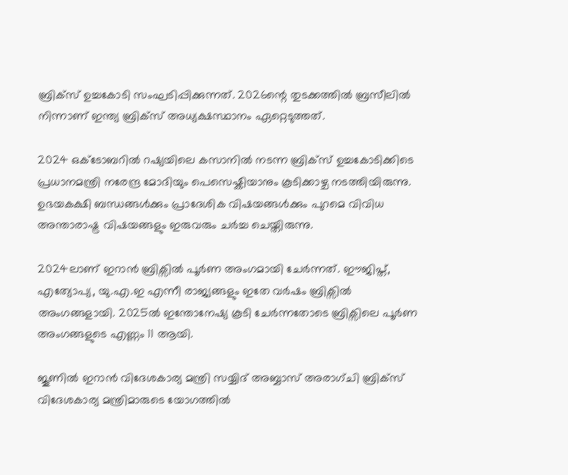ബ്രിക്സ് ഉച്ചകോടി സംഘടിപ്പിക്കുന്നത്. 2026ന്റെ തുടക്കത്തിൽ ബ്രസീലിൽ നിന്നാണ് ഇന്ത്യ ബ്രിക്സ് അധ്യക്ഷസ്ഥാനം ഏറ്റെടുത്തത്.

2024 ഒക്ടോബറിൽ റഷ്യയിലെ കസാനിൽ നടന്ന ബ്രിക്സ് ഉച്ചകോടിക്കിടെ പ്രധാനമന്ത്രി നരേന്ദ്ര മോദിയും പെസെഷ്കിയാനും കൂടിക്കാഴ്ച നടത്തിയിരുന്നു. ഉഭയകക്ഷി ബന്ധങ്ങൾക്കും പ്രാദേശിക വിഷയങ്ങൾക്കും പുറമെ വിവിധ അന്താരാഷ്ട്ര വിഷയങ്ങളും ഇരുവരും ചർച്ച ചെയ്തിരുന്നു.

2024ലാണ് ഇറാൻ ബ്രിക്സിൽ പൂർണ അംഗമായി ചേർന്നത്. ഈജിപ്ത്, എത്യോപ്യ, യു.എ.ഇ എന്നീ രാജ്യങ്ങളും ഇതേ വർഷം ബ്രിക്സിൽ അംഗങ്ങളായി. 2025ൽ ഇന്തോനേഷ്യ കൂടി ചേർന്നതോടെ ബ്രിക്സിലെ പൂർണ അംഗങ്ങളുടെ എണ്ണം 11 ആയി.

ജൂണിൽ ഇറാൻ വിദേശകാര്യ മന്ത്രി സയ്യിദ് അബ്ബാസ് അരാഗ്ചി ബ്രിക്സ് വിദേശകാര്യ മന്ത്രിമാരുടെ യോഗത്തിൽ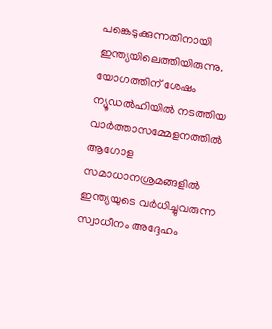പങ്കെടുക്കുന്നതിനായി ഇന്ത്യയിലെത്തിയിരുന്നു. യോഗത്തിന് ശേഷം ന്യൂഡൽഹിയിൽ നടത്തിയ വാർത്താസമ്മേളനത്തിൽ ആഗോള സമാധാനശ്രമങ്ങളിൽ ഇന്ത്യയുടെ വർധിച്ചുവരുന്ന സ്വാധീനം അദ്ദേഹം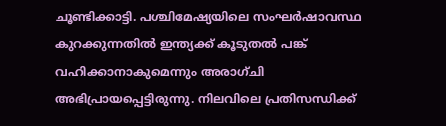ചൂണ്ടിക്കാട്ടി. പശ്ചിമേഷ്യയിലെ സംഘർഷാവസ്ഥ കുറക്കുന്നതിൽ ഇന്ത്യക്ക് കൂടുതൽ പങ്ക് വഹിക്കാനാകുമെന്നും അരാഗ്ചി അഭിപ്രായപ്പെട്ടിരുന്നു. നിലവിലെ പ്രതിസന്ധിക്ക്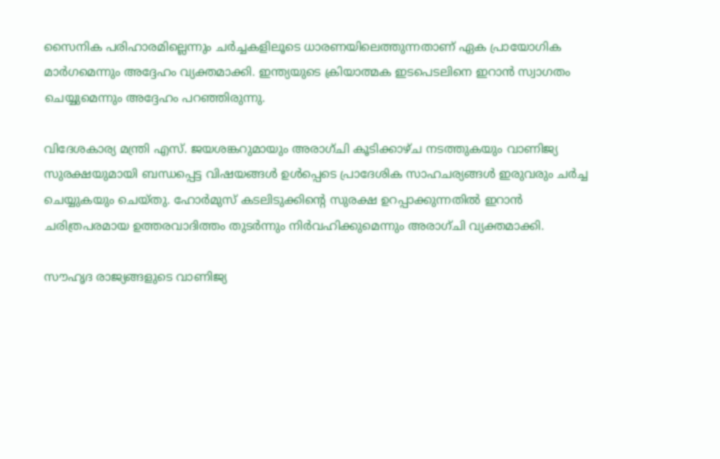സൈനിക പരിഹാരമില്ലെന്നും ചർച്ചകളിലൂടെ ധാരണയിലെത്തുന്നതാണ് ഏക പ്രായോഗിക മാർഗമെന്നും അദ്ദേഹം വ്യക്തമാക്കി. ഇന്ത്യയുടെ ക്രിയാത്മക ഇടപെടലിനെ ഇറാൻ സ്വാഗതം ചെയ്യുമെന്നും അദ്ദേഹം പറഞ്ഞിരുന്നു.

വിദേശകാര്യ മന്ത്രി എസ്. ജയശങ്കറുമായും അരാഗ്ചി കൂടിക്കാഴ്ച നടത്തുകയും വാണിജ്യ സുരക്ഷയുമായി ബന്ധപ്പെട്ട വിഷയങ്ങൾ ഉൾപ്പെടെ പ്രാദേശിക സാഹചര്യങ്ങൾ ഇരുവരും ചർച്ച ചെയ്യുകയും ചെയ്തു. ഹോർമുസ് കടലിടുക്കിന്റെ സുരക്ഷ ഉറപ്പാക്കുന്നതിൽ ഇറാൻ ചരിത്രപരമായ ഉത്തരവാദിത്തം തുടർന്നും നിർവഹിക്കുമെന്നും അരാഗ്ചി വ്യക്തമാക്കി.

സൗഹൃദ രാജ്യങ്ങളുടെ വാണിജ്യ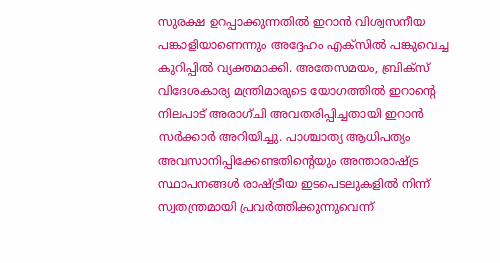സുരക്ഷ ഉറപ്പാക്കുന്നതിൽ ഇറാൻ വിശ്വസനീയ പങ്കാളിയാണെന്നും അദ്ദേഹം എക്സിൽ പങ്കുവെച്ച കുറിപ്പിൽ വ്യക്തമാക്കി. അതേസമയം, ബ്രിക്സ് വിദേശകാര്യ മന്ത്രിമാരുടെ യോഗത്തിൽ ഇറാന്റെ നിലപാട് അരാഗ്ചി അവതരിപ്പിച്ചതായി ഇറാൻ സർക്കാർ അറിയിച്ചു. പാശ്ചാത്യ ആധിപത്യം അവസാനിപ്പിക്കേണ്ടതിന്റെയും അന്താരാഷ്ട്ര സ്ഥാപനങ്ങൾ രാഷ്ട്രീയ ഇടപെടലുകളിൽ നിന്ന് സ്വതന്ത്രമായി പ്രവർത്തിക്കുന്നുവെന്ന്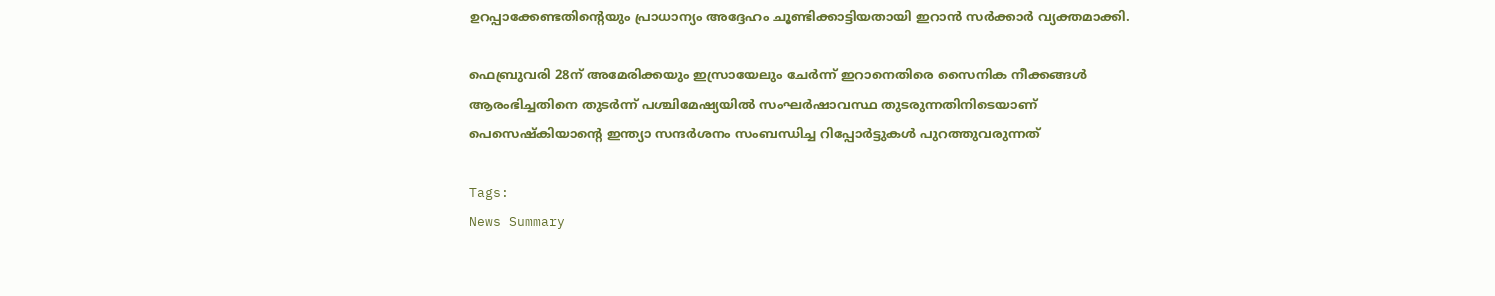ഉറപ്പാക്കേണ്ടതിന്റെയും പ്രാധാന്യം അദ്ദേഹം ചൂണ്ടിക്കാട്ടിയതായി ഇറാൻ സർക്കാർ വ്യക്തമാക്കി.

ഫെബ്രുവരി 28ന് അമേരിക്കയും ഇസ്രായേലും ചേർന്ന് ഇറാനെതിരെ സൈനിക നീക്കങ്ങൾ ആരംഭിച്ചതിനെ തുടർന്ന് പശ്ചിമേഷ്യയിൽ സംഘർഷാവസ്ഥ തുടരുന്നതിനിടെയാണ് പെസെഷ്കിയാന്റെ ഇന്ത്യാ സന്ദർശനം സംബന്ധിച്ച റിപ്പോർട്ടുകൾ പുറത്തുവരുന്നത്

Tags:
News Summary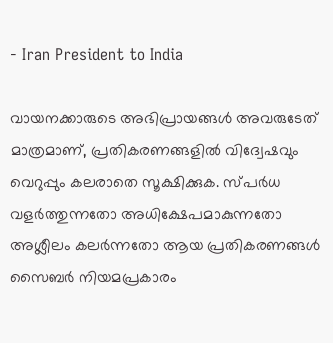- Iran President to India

വായനക്കാരുടെ അഭിപ്രായങ്ങള്‍ അവരുടേത് മാത്രമാണ്, പ്രതികരണങ്ങളിൽ വിദ്വേഷവും വെറുപ്പും കലരാതെ സൂക്ഷിക്കുക. സ്പർധ വളർത്തുന്നതോ അധിക്ഷേപമാകുന്നതോ അശ്ലീലം കലർന്നതോ ആയ പ്രതികരണങ്ങൾ സൈബർ നിയമപ്രകാരം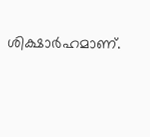ശിക്ഷാർഹമാണ്.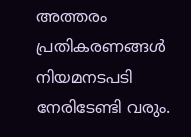അത്തരം പ്രതികരണങ്ങൾ നിയമനടപടി നേരിടേണ്ടി വരും.